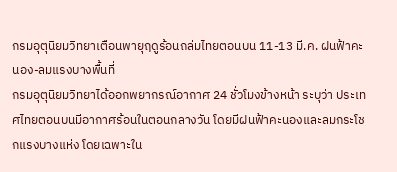กรมอุตุนิยมวิทยาเตือนพายุฤดูร้อนถล่มไทยตอนบน 11-13 มี.ค. ฝนฟ้าคะนอง-ลมแรงบางพื้นที่
กรมอุตุนิยมวิทยาได้ออกพยากรณ์อากาศ 24 ชั่วโมงข้างหน้า ระบุว่า ประเทศไทยตอนบนมีอากาศร้อนในตอนกลางวัน โดยมีฝนฟ้าคะนองและลมกระโชกแรงบางแห่ง โดยเฉพาะใน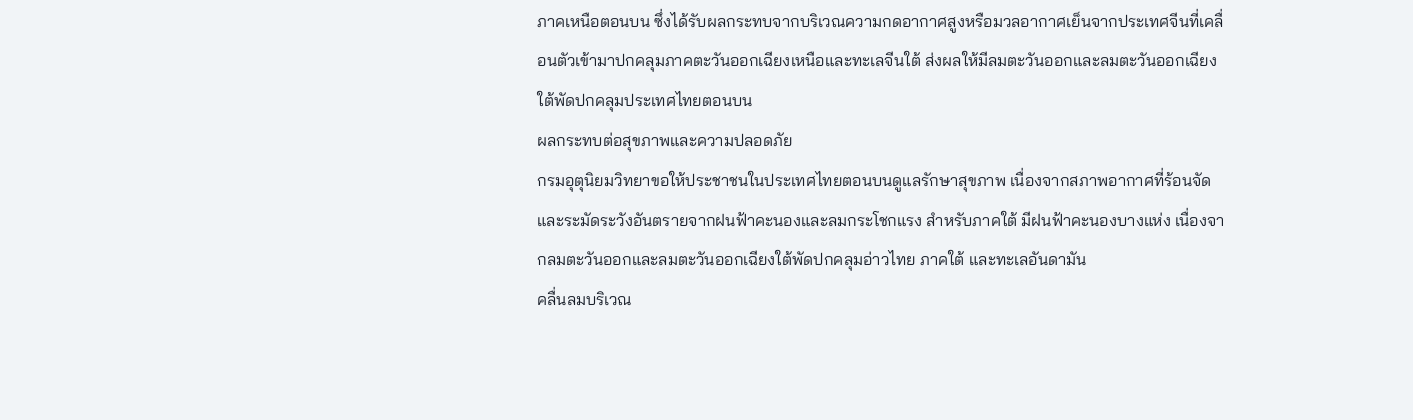ภาคเหนือตอนบน ซึ่งได้รับผลกระทบจากบริเวณความกดอากาศสูงหรือมวลอากาศเย็นจากประเทศจีนที่เคลื่อนตัวเข้ามาปกคลุมภาคตะวันออกเฉียงเหนือและทะเลจีนใต้ ส่งผลให้มีลมตะวันออกและลมตะวันออกเฉียงใต้พัดปกคลุมประเทศไทยตอนบน
ผลกระทบต่อสุขภาพและความปลอดภัย
กรมอุตุนิยมวิทยาขอให้ประชาชนในประเทศไทยตอนบนดูแลรักษาสุขภาพ เนื่องจากสภาพอากาศที่ร้อนจัด และระมัดระวังอันตรายจากฝนฟ้าคะนองและลมกระโชกแรง สำหรับภาคใต้ มีฝนฟ้าคะนองบางแห่ง เนื่องจากลมตะวันออกและลมตะวันออกเฉียงใต้พัดปกคลุมอ่าวไทย ภาคใต้ และทะเลอันดามัน
คลื่นลมบริเวณ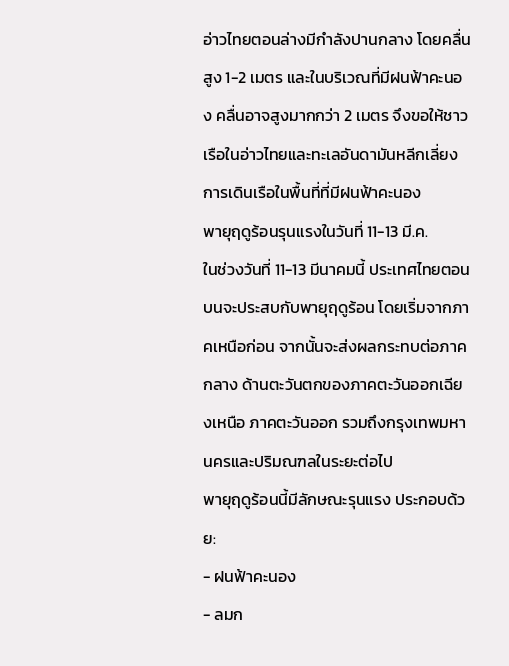อ่าวไทยตอนล่างมีกำลังปานกลาง โดยคลื่นสูง 1-2 เมตร และในบริเวณที่มีฝนฟ้าคะนอง คลื่นอาจสูงมากกว่า 2 เมตร จึงขอให้ชาวเรือในอ่าวไทยและทะเลอันดามันหลีกเลี่ยงการเดินเรือในพื้นที่ที่มีฝนฟ้าคะนอง
พายุฤดูร้อนรุนแรงในวันที่ 11-13 มี.ค.
ในช่วงวันที่ 11-13 มีนาคมนี้ ประเทศไทยตอนบนจะประสบกับพายุฤดูร้อน โดยเริ่มจากภาคเหนือก่อน จากนั้นจะส่งผลกระทบต่อภาคกลาง ด้านตะวันตกของภาคตะวันออกเฉียงเหนือ ภาคตะวันออก รวมถึงกรุงเทพมหานครและปริมณฑลในระยะต่อไป
พายุฤดูร้อนนี้มีลักษณะรุนแรง ประกอบด้วย:
- ฝนฟ้าคะนอง
- ลมก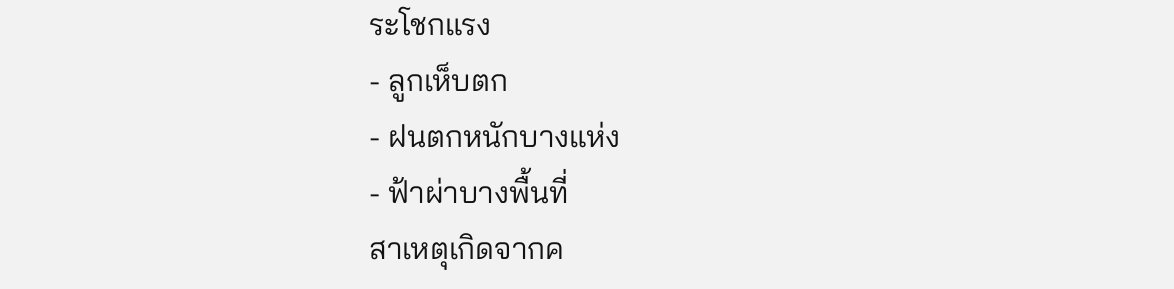ระโชกแรง
- ลูกเห็บตก
- ฝนตกหนักบางแห่ง
- ฟ้าผ่าบางพื้นที่
สาเหตุเกิดจากค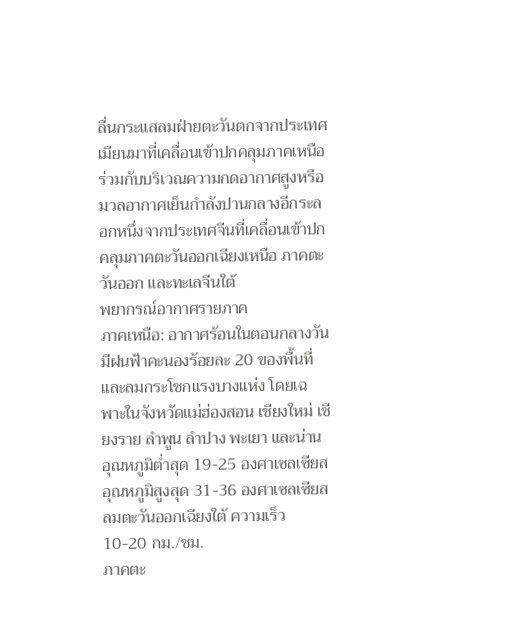ลื่นกระแสลมฝ่ายตะวันตกจากประเทศเมียนมาที่เคลื่อนเข้าปกคลุมภาคเหนือ ร่วมกับบริเวณความกดอากาศสูงหรือมวลอากาศเย็นกำลังปานกลางอีกระลอกหนึ่งจากประเทศจีนที่เคลื่อนเข้าปกคลุมภาคตะวันออกเฉียงเหนือ ภาคตะวันออก และทะเลจีนใต้
พยากรณ์อากาศรายภาค
ภาคเหนือ: อากาศร้อนในตอนกลางวัน มีฝนฟ้าคะนองร้อยละ 20 ของพื้นที่ และลมกระโชกแรงบางแห่ง โดยเฉพาะในจังหวัดแม่ฮ่องสอน เชียงใหม่ เชียงราย ลำพูน ลำปาง พะเยา และน่าน อุณหภูมิต่ำสุด 19-25 องศาเซลเซียส อุณหภูมิสูงสุด 31-36 องศาเซลเซียส ลมตะวันออกเฉียงใต้ ความเร็ว 10-20 กม./ชม.
ภาคตะ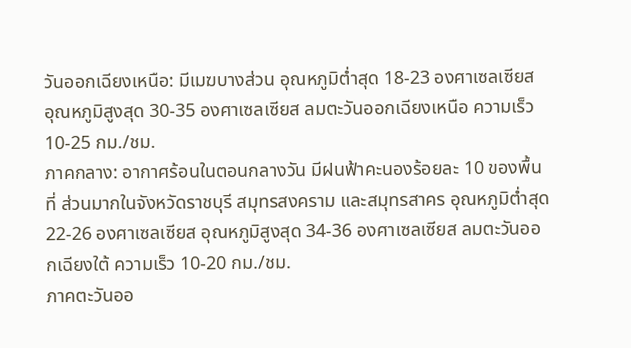วันออกเฉียงเหนือ: มีเมฆบางส่วน อุณหภูมิต่ำสุด 18-23 องศาเซลเซียส อุณหภูมิสูงสุด 30-35 องศาเซลเซียส ลมตะวันออกเฉียงเหนือ ความเร็ว 10-25 กม./ชม.
ภาคกลาง: อากาศร้อนในตอนกลางวัน มีฝนฟ้าคะนองร้อยละ 10 ของพื้นที่ ส่วนมากในจังหวัดราชบุรี สมุทรสงคราม และสมุทรสาคร อุณหภูมิต่ำสุด 22-26 องศาเซลเซียส อุณหภูมิสูงสุด 34-36 องศาเซลเซียส ลมตะวันออกเฉียงใต้ ความเร็ว 10-20 กม./ชม.
ภาคตะวันออ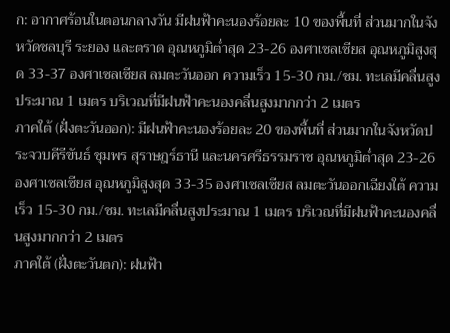ก: อากาศร้อนในตอนกลางวัน มีฝนฟ้าคะนองร้อยละ 10 ของพื้นที่ ส่วนมากในจังหวัดชลบุรี ระยอง และตราด อุณหภูมิต่ำสุด 23-26 องศาเซลเซียส อุณหภูมิสูงสุด 33-37 องศาเซลเซียส ลมตะวันออก ความเร็ว 15-30 กม./ชม. ทะเลมีคลื่นสูงประมาณ 1 เมตร บริเวณที่มีฝนฟ้าคะนองคลื่นสูงมากกว่า 2 เมตร
ภาคใต้ (ฝั่งตะวันออก): มีฝนฟ้าคะนองร้อยละ 20 ของพื้นที่ ส่วนมากในจังหวัดประจวบคีรีขันธ์ ชุมพร สุราษฎร์ธานี และนครศรีธรรมราช อุณหภูมิต่ำสุด 23-26 องศาเซลเซียส อุณหภูมิสูงสุด 33-35 องศาเซลเซียส ลมตะวันออกเฉียงใต้ ความเร็ว 15-30 กม./ชม. ทะเลมีคลื่นสูงประมาณ 1 เมตร บริเวณที่มีฝนฟ้าคะนองคลื่นสูงมากกว่า 2 เมตร
ภาคใต้ (ฝั่งตะวันตก): ฝนฟ้า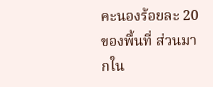คะนองร้อยละ 20 ของพื้นที่ ส่วนมากใน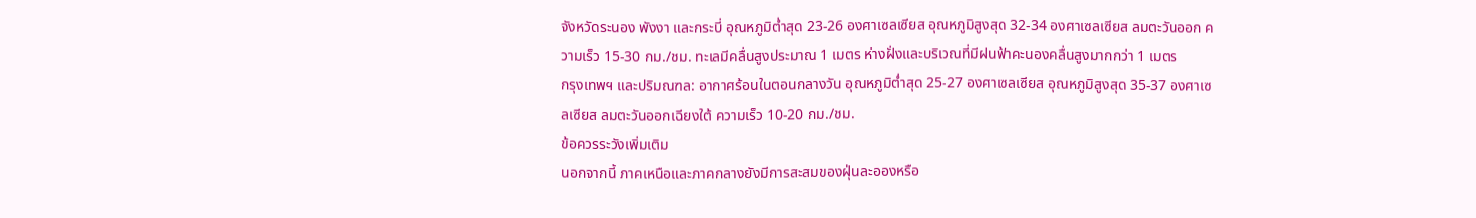จังหวัดระนอง พังงา และกระบี่ อุณหภูมิต่ำสุด 23-26 องศาเซลเซียส อุณหภูมิสูงสุด 32-34 องศาเซลเซียส ลมตะวันออก ความเร็ว 15-30 กม./ชม. ทะเลมีคลื่นสูงประมาณ 1 เมตร ห่างฝั่งและบริเวณที่มีฝนฟ้าคะนองคลื่นสูงมากกว่า 1 เมตร
กรุงเทพฯ และปริมณฑล: อากาศร้อนในตอนกลางวัน อุณหภูมิต่ำสุด 25-27 องศาเซลเซียส อุณหภูมิสูงสุด 35-37 องศาเซลเซียส ลมตะวันออกเฉียงใต้ ความเร็ว 10-20 กม./ชม.
ข้อควรระวังเพิ่มเติม
นอกจากนี้ ภาคเหนือและภาคกลางยังมีการสะสมของฝุ่นละอองหรือ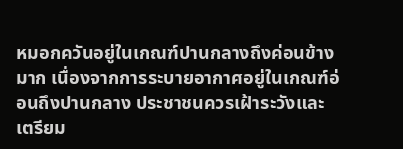หมอกควันอยู่ในเกณฑ์ปานกลางถึงค่อนข้างมาก เนื่องจากการระบายอากาศอยู่ในเกณฑ์อ่อนถึงปานกลาง ประชาชนควรเฝ้าระวังและเตรียม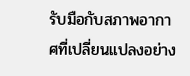รับมือกับสภาพอากาศที่เปลี่ยนแปลงอย่าง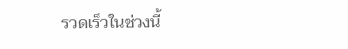รวดเร็วในช่วงนี้